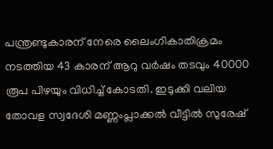പന്ത്രണ്ടുകാരന് നേരെ ലൈംഗികാതിക്രമം നടത്തിയ 43 കാരന് ആറു വർഷം തടവും 40000 രൂപ പിഴയും വിധിച്ച് കോടതി. ഇടുക്കി വലിയ തോവള സ്വദേശി മണ്ണംപ്ലാക്കൽ വീട്ടിൽ സുരേഷ്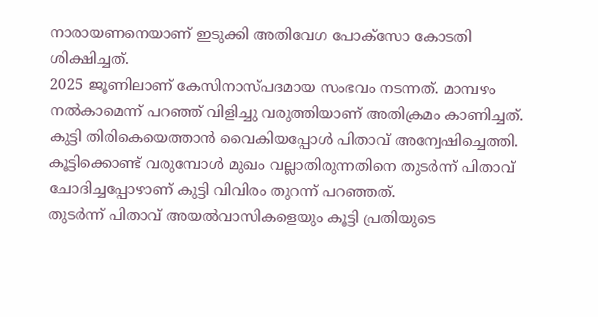നാരായണനെയാണ് ഇടുക്കി അതിവേഗ പോക്സോ കോടതി ശിക്ഷിച്ചത്.
2025 ജൂണിലാണ് കേസിനാസ്പദമായ സംഭവം നടന്നത്. മാമ്പഴം നൽകാമെന്ന് പറഞ്ഞ് വിളിച്ചു വരുത്തിയാണ് അതിക്രമം കാണിച്ചത്. കുട്ടി തിരികെയെത്താൻ വൈകിയപ്പോൾ പിതാവ് അന്വേഷിച്ചെത്തി. കൂട്ടിക്കൊണ്ട് വരുമ്പോൾ മുഖം വല്ലാതിരുന്നതിനെ തുടർന്ന് പിതാവ് ചോദിച്ചപ്പോഴാണ് കുട്ടി വിവിരം തുറന്ന് പറഞ്ഞത്.
തുടർന്ന് പിതാവ് അയൽവാസികളെയും കൂട്ടി പ്രതിയുടെ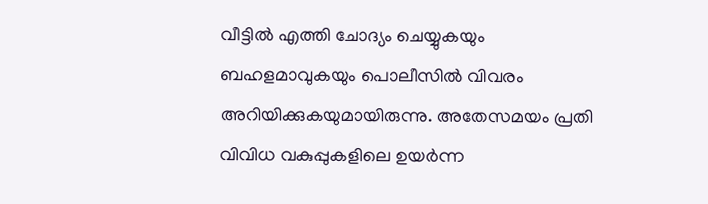വീട്ടിൽ എത്തി ചോദ്യം ചെയ്യുകയും ബഹളമാവുകയും പൊലീസിൽ വിവരം അറിയിക്കുകയുമായിരുന്നു. അതേസമയം പ്രതി വിവിധ വകുപ്പുകളിലെ ഉയർന്ന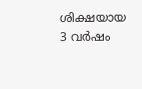ശിക്ഷയായ 3 വർഷം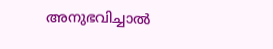അനുഭവിച്ചാൽ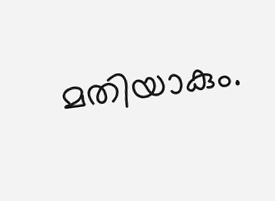മതിയാകും.